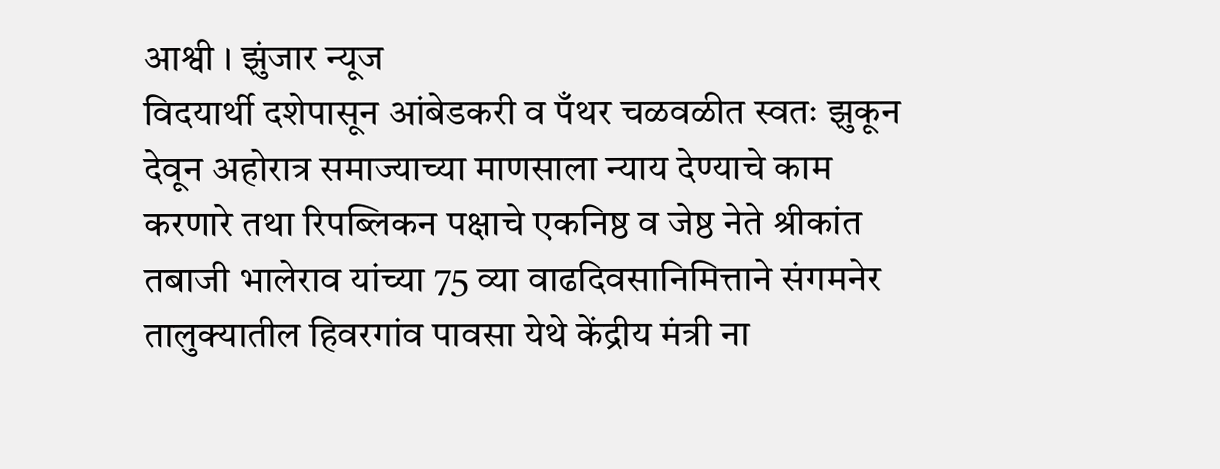आश्वी । झुंजार न्यूज
विदयार्थी दशेपासून आंबेडकरी व पँथर चळवळीत स्वतः झुकून देवून अहोरात्र समाज्याच्या माणसाला न्याय देण्याचे काम करणारे तथा रिपब्लिकन पक्षाचे एकनिष्ठ व जेष्ठ नेते श्रीकांत तबाजी भालेराव यांच्या 75 व्या वाढदिवसानिमित्ताने संगमनेर तालुक्यातील हिवरगांव पावसा येथे केंद्रीय मंत्री ना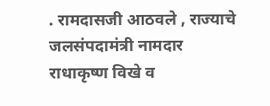. रामदासजी आठवले , राज्याचे जलसंपदामंत्री नामदार राधाकृष्ण विखे व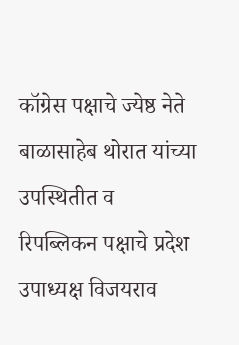कॉग्रेस पक्षाचे ज्येष्ठ नेते बाळासाहेब थोरात यांच्या उपस्थितीत व रिपब्लिकन पक्षाचे प्रदेश उपाध्यक्ष विजयराव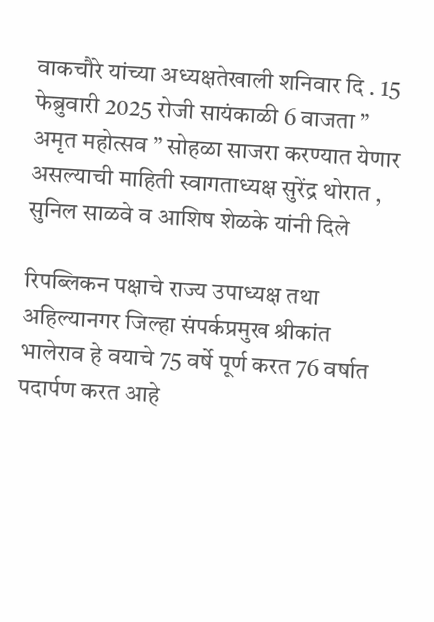वाकचौरे यांच्या अध्यक्षतेखाली शनिवार दि . 15 फेब्रुवारी 2025 रोजी सायंकाळी 6 वाजता ” अमृत महोत्सव ” सोहळा साजरा करण्यात येणार असल्याची माहिती स्वागताध्यक्ष सुरेंद्र थोरात , सुनिल साळवे व आशिष शेळके यांनी दिले

रिपब्लिकन पक्षाचे राज्य उपाध्यक्ष तथा अहिल्यानगर जिल्हा संपर्कप्रमुख श्रीकांत भालेराव हे वयाचे 75 वर्षे पूर्ण करत 76 वर्षात पदार्पण करत आहे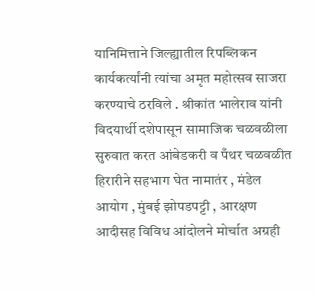यानिमित्ताने जिल्ह्यातील रिपब्लिकन कार्यकर्त्यांनी त्यांचा अमृत महोत्सव साजरा करण्याचे ठरविले . श्रीकांत भालेराव यांनी विदयार्थी दशेपासून सामाजिक चळवळीला सुरुवात करत आंबेडकरी व पँथर चळवळीत हिरारीने सहभाग घेत नामातंर , मंडेल आयोग , मुंबई झोपडपट्टी , आरक्षण आदीसह विविध आंदोलने मोर्चात अग्रही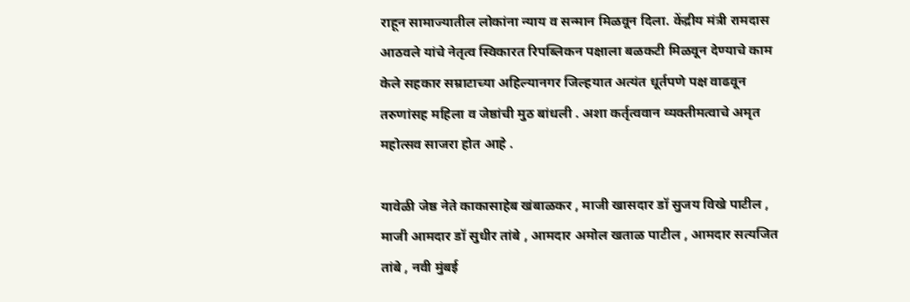राहून सामाज्यातील लोकांना न्याय व सन्मान मिळवून दिला. केंद्रीय मंत्री रामदास आठवले यांचे नेतृत्व स्विकारत रिपब्लिकन पक्षाला बळकटी मिळवून देण्याचे काम केले सहकार सम्राटाच्या अहिल्यानगर जिल्हयात अत्यंत धूर्तपणे पक्ष वाढवून तरुणांसह महिला व जेष्ठांची मुठ बांधली . अशा कर्तृत्ववान व्यक्तीमत्वाचे अमृत महोत्सव साजरा होत आहे .

यावेळी जेष्ठ नेते काकासाहेब खंबाळकर , माजी खासदार डॉ सुजय विखे पाटील , माजी आमदार डॉ सुधीर तांबे , आमदार अमोल खताळ पाटील , आमदार सत्यजित तांबे , नवी मुंबई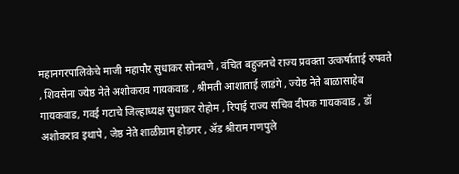महानगरपालिकेचे माजी महापौर सुधाकर सोनवणे , वंचित बहुजनचे राज्य प्रवक्ता उत्कर्षाताई रुपवते , शिवसेना ज्येष्ठ नेते अशोकराव गायकवाड , श्रीमती आशाताई लाडंगे , ज्येष्ठ नेते बाळासाहेब गायकवाड, गवई गटाचे जिल्हाध्यक्ष सुधाकर रोहोम , रिपाई राज्य सचिव दीपक गायकवाड , डॉ अशोकराव इथापे , जेष्ठ नेते शाळीग्राम होडगर , ॲड श्रीराम गणपुले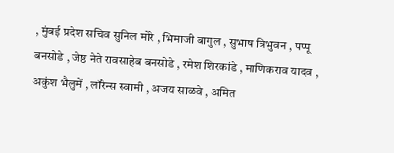, मुंबई प्रदेश सचिव सुनिल मोरे , भिमाजी बागुल , सुभाष त्रिभुवन , पप्पू बनसोडे , जेष्ठ नेते रावसाहेब बनसोडे , रमेश शिरकांडे , माणिकराव यादव , अकुंश भैलुमें , लॉरेन्स स्वामी , अजय साळवे , अमित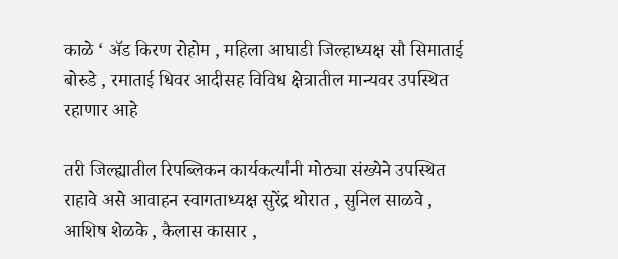काळे ‘ ॲड किरण रोहोम , महिला आघाडी जिल्हाध्यक्ष सौ सिमाताई बोरुडे , रमाताई धिवर आदीसह विविध क्षेत्रातील मान्यवर उपस्थित रहाणार आहे

तरी जिल्ह्यातील रिपब्लिकन कार्यकर्त्यांनी मोठ्या संख्येने उपस्थित राहावे असे आवाहन स्वागताध्यक्ष सुरेंद्र थोरात , सुनिल साळवे , आशिष शेळके , कैलास कासार ,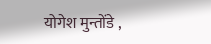योगेश मुन्तोंडे ,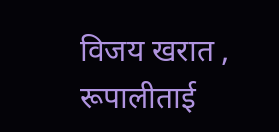विजय खरात , रूपालीताई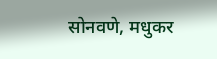सोनवणे, मधुकर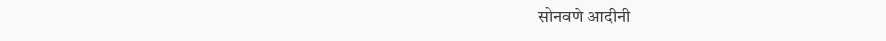सोनवणे आदीनी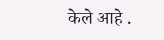केले आहे .